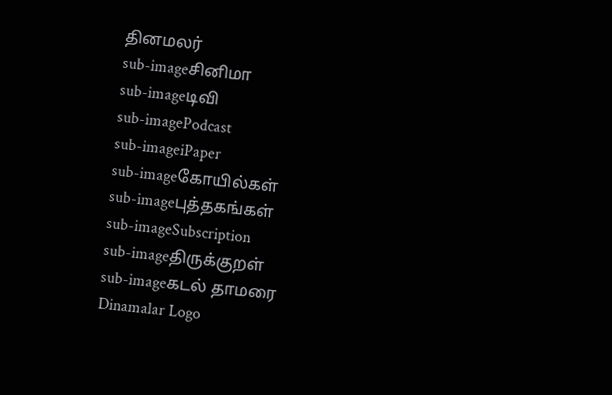தினமலர்
sub-imageசினிமா
sub-imageடிவி
sub-imagePodcast
sub-imageiPaper
sub-imageகோயில்கள்
sub-imageபுத்தகங்கள்
sub-imageSubscription
sub-imageதிருக்குறள்
sub-imageகடல் தாமரை
Dinamalar Logo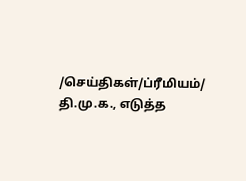/செய்திகள்/ப்ரீமியம்/ தி.மு.க., எடுத்த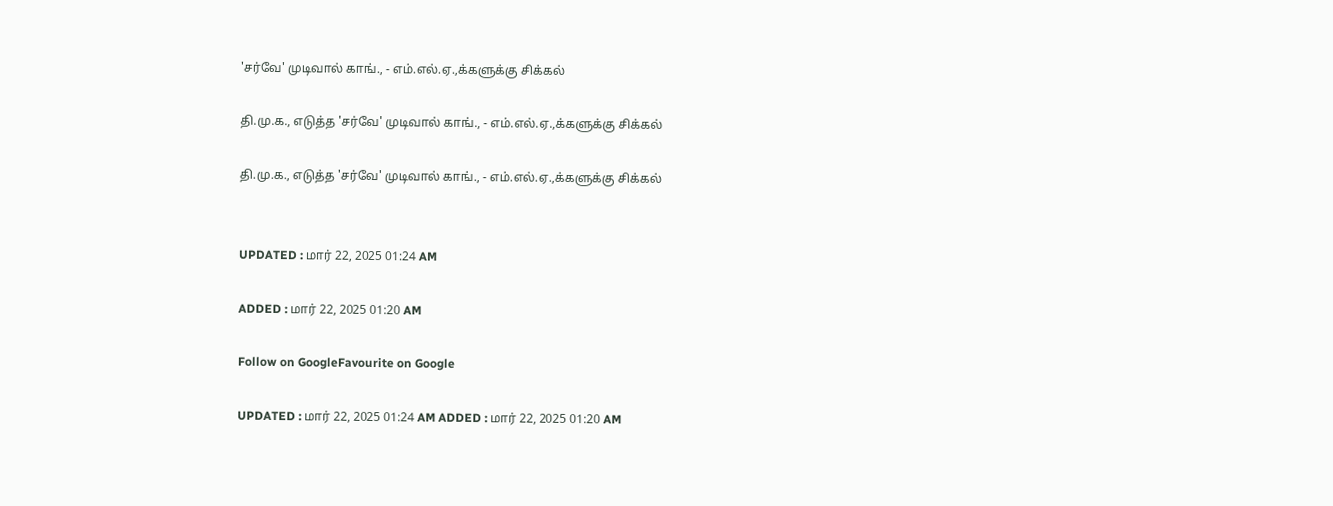'சர்வே' முடிவால் காங்., - எம்.எல்.ஏ.,க்களுக்கு சிக்கல்

தி.மு.க., எடுத்த 'சர்வே' முடிவால் காங்., - எம்.எல்.ஏ.,க்களுக்கு சிக்கல்

தி.மு.க., எடுத்த 'சர்வே' முடிவால் காங்., - எம்.எல்.ஏ.,க்களுக்கு சிக்கல்


UPDATED : மார் 22, 2025 01:24 AM

ADDED : மார் 22, 2025 01:20 AM

Follow on GoogleFavourite on Google

UPDATED : மார் 22, 2025 01:24 AM ADDED : மார் 22, 2025 01:20 AM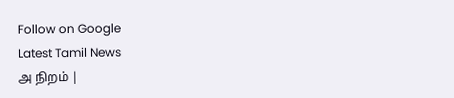Follow on Google
Latest Tamil News
அ நிறம் |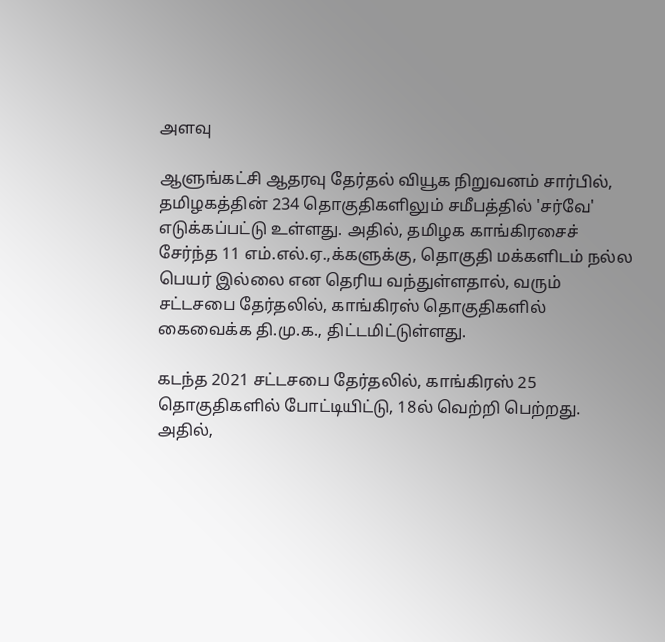அளவு

ஆளுங்கட்சி ஆதரவு தேர்தல் வியூக நிறுவனம் சார்பில், தமிழகத்தின் 234 தொகுதிகளிலும் சமீபத்தில் 'சர்வே' எடுக்கப்பட்டு உள்ளது. அதில், தமிழக காங்கிரசைச் சேர்ந்த 11 எம்.எல்.ஏ.,க்களுக்கு, தொகுதி மக்களிடம் நல்ல பெயர் இல்லை என தெரிய வந்துள்ளதால், வரும் சட்டசபை தேர்தலில், காங்கிரஸ் தொகுதிகளில் கைவைக்க தி.மு.க., திட்டமிட்டுள்ளது.

கடந்த 2021 சட்டசபை தேர்தலில், காங்கிரஸ் 25 தொகுதிகளில் போட்டியிட்டு, 18ல் வெற்றி பெற்றது. அதில்,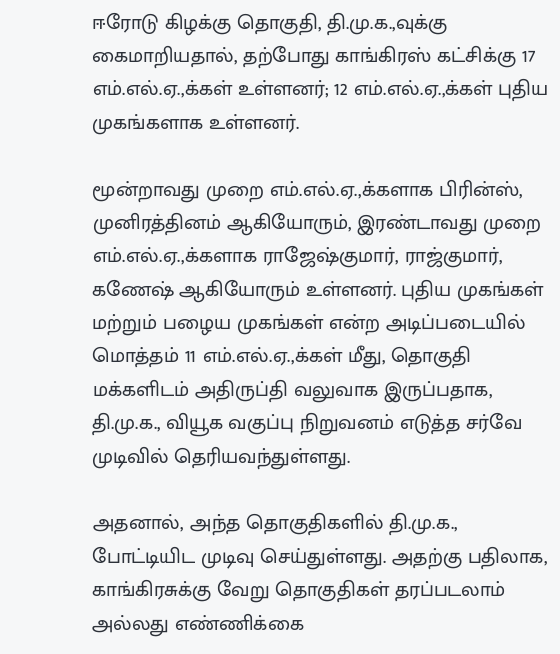ஈரோடு கிழக்கு தொகுதி, தி.மு.க.,வுக்கு கைமாறியதால், தற்போது காங்கிரஸ் கட்சிக்கு 17 எம்.எல்.ஏ.,க்கள் உள்ளனர்; 12 எம்.எல்.ஏ.,க்கள் புதிய முகங்களாக உள்ளனர்.

மூன்றாவது முறை எம்.எல்.ஏ.,க்களாக பிரின்ஸ், முனிரத்தினம் ஆகியோரும், இரண்டாவது முறை எம்.எல்.ஏ.,க்களாக ராஜேஷ்குமார், ராஜ்குமார், கணேஷ் ஆகியோரும் உள்ளனர். புதிய முகங்கள் மற்றும் பழைய முகங்கள் என்ற அடிப்படையில் மொத்தம் 11 எம்.எல்.ஏ.,க்கள் மீது, தொகுதி மக்களிடம் அதிருப்தி வலுவாக இருப்பதாக, தி.மு.க., வியூக வகுப்பு நிறுவனம் எடுத்த சர்வே முடிவில் தெரியவந்துள்ளது.

அதனால், அந்த தொகுதிகளில் தி.மு.க., போட்டியிட முடிவு செய்துள்ளது. அதற்கு பதிலாக, காங்கிரசுக்கு வேறு தொகுதிகள் தரப்படலாம் அல்லது எண்ணிக்கை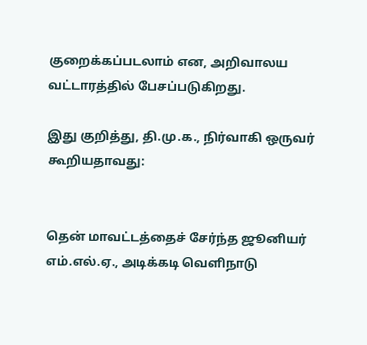குறைக்கப்படலாம் என, அறிவாலய வட்டாரத்தில் பேசப்படுகிறது.

இது குறித்து, தி.மு.க., நிர்வாகி ஒருவர் கூறியதாவது:


தென் மாவட்டத்தைச் சேர்ந்த ஜூனியர் எம்.எல்.ஏ., அடிக்கடி வெளிநாடு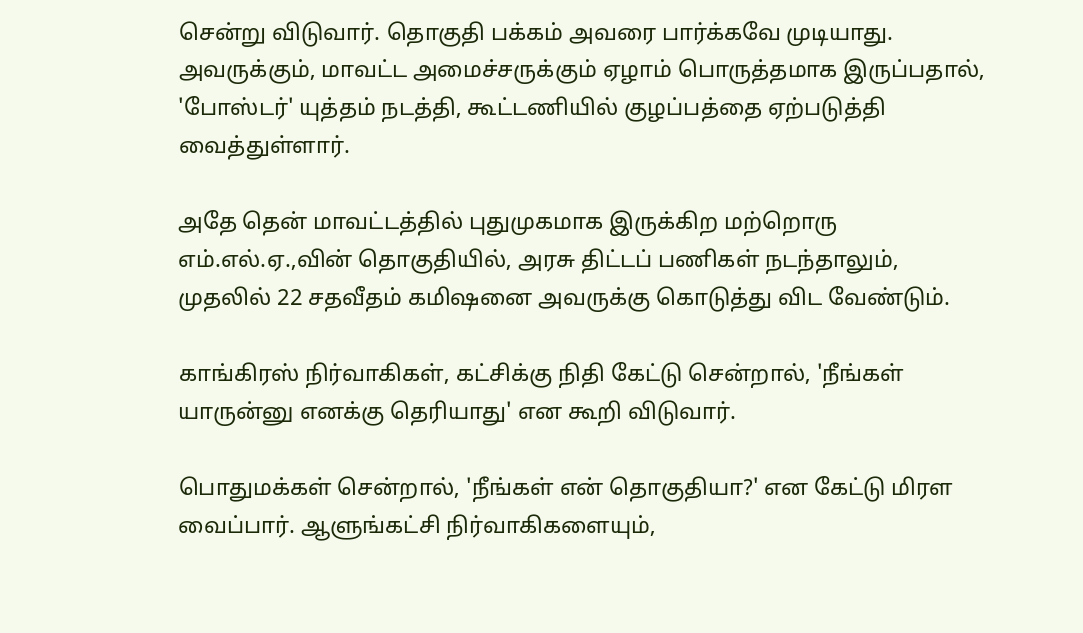சென்று விடுவார். தொகுதி பக்கம் அவரை பார்க்கவே முடியாது. அவருக்கும், மாவட்ட அமைச்சருக்கும் ஏழாம் பொருத்தமாக இருப்பதால், 'போஸ்டர்' யுத்தம் நடத்தி, கூட்டணியில் குழப்பத்தை ஏற்படுத்தி வைத்துள்ளார்.

அதே தென் மாவட்டத்தில் புதுமுகமாக இருக்கிற மற்றொரு எம்.எல்.ஏ.,வின் தொகுதியில், அரசு திட்டப் பணிகள் நடந்தாலும், முதலில் 22 சதவீதம் கமிஷனை அவருக்கு கொடுத்து விட வேண்டும்.

காங்கிரஸ் நிர்வாகிகள், கட்சிக்கு நிதி கேட்டு சென்றால், 'நீங்கள் யாருன்னு எனக்கு தெரியாது' என கூறி விடுவார்.

பொதுமக்கள் சென்றால், 'நீங்கள் என் தொகுதியா?' என கேட்டு மிரள வைப்பார். ஆளுங்கட்சி நிர்வாகிகளையும்,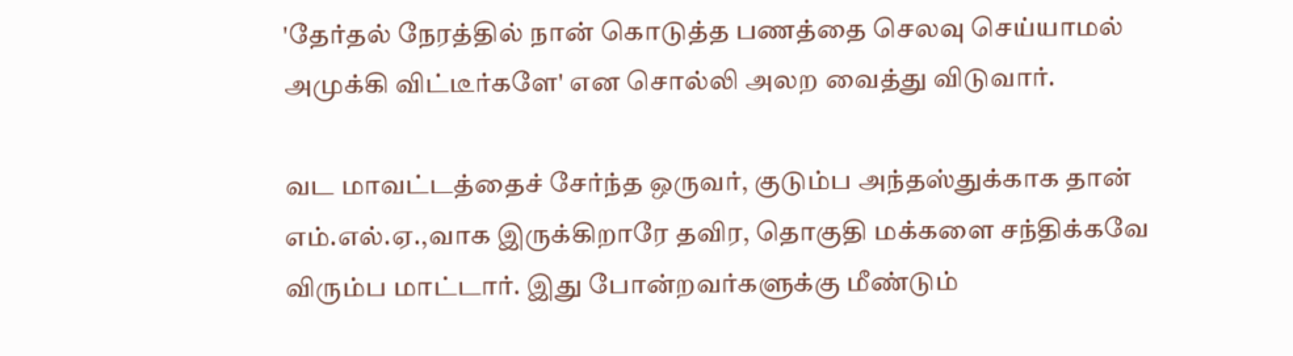'தேர்தல் நேரத்தில் நான் கொடுத்த பணத்தை செலவு செய்யாமல் அமுக்கி விட்டீர்களே' என சொல்லி அலற வைத்து விடுவார்.

வட மாவட்டத்தைச் சேர்ந்த ஒருவர், குடும்ப அந்தஸ்துக்காக தான் எம்.எல்.ஏ.,வாக இருக்கிறாரே தவிர, தொகுதி மக்களை சந்திக்கவே விரும்ப மாட்டார். இது போன்றவர்களுக்கு மீண்டும்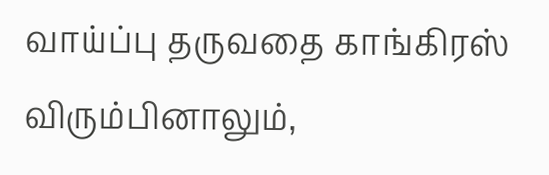வாய்ப்பு தருவதை காங்கிரஸ் விரும்பினாலும்,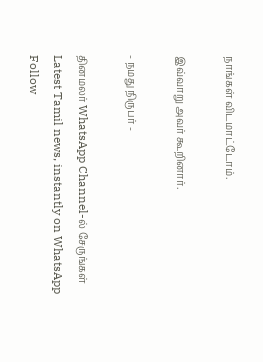நாங்கள் விடமாட்டோம்.

இவ்வாறு அவர் கூறினார்.

- நமது நிருபர் -

தினமலர் WhatsApp Channel-ல் சேருங்கள்
Latest Tamil news, instantly on WhatsApp
Follow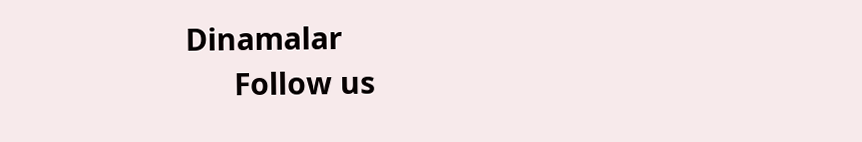Dinamalar
      Follow us